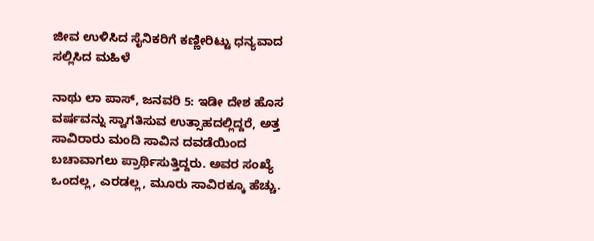ಜೀವ ಉಳಿಸಿದ ಸೈನಿಕರಿಗೆ ಕಣ್ಣೀರಿಟ್ಟು ಧನ್ಯವಾದ ಸಲ್ಲಿಸಿದ ಮಹಿಳೆ

ನಾಥು ಲಾ ಪಾಸ್, ಜನವರಿ 5: ಇಡೀ ದೇಶ ಹೊಸ ವರ್ಷವನ್ನು ಸ್ವಾಗತಿಸುವ ಉತ್ಸಾಹದಲ್ಲಿದ್ದರೆ, ಅತ್ತ ಸಾವಿರಾರು ಮಂದಿ ಸಾವಿನ ದವಡೆಯಿಂದ ಬಚಾವಾಗಲು ಪ್ರಾರ್ಥಿಸುತ್ತಿದ್ದರು. ಅವರ ಸಂಖ್ಯೆ ಒಂದಲ್ಲ, ಎರಡಲ್ಲ, ಮೂರು ಸಾವಿರಕ್ಕೂ ಹೆಚ್ಚು.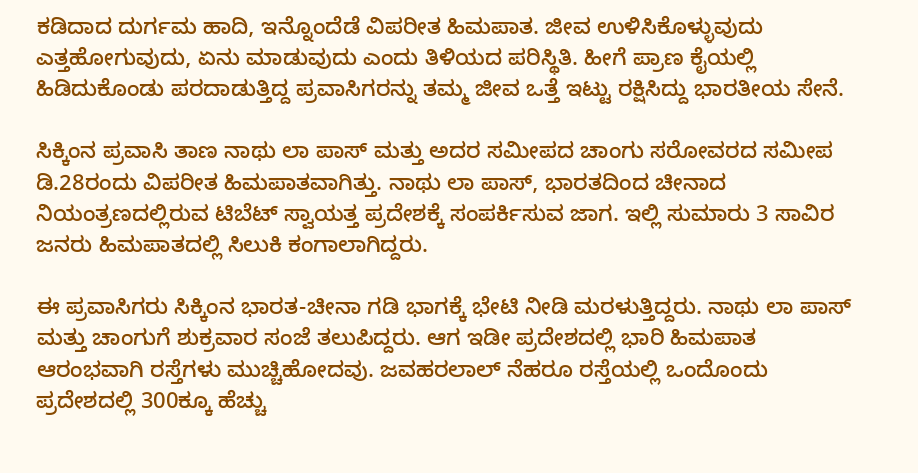ಕಡಿದಾದ ದುರ್ಗಮ ಹಾದಿ, ಇನ್ನೊಂದೆಡೆ ವಿಪರೀತ ಹಿಮಪಾತ. ಜೀವ ಉಳಿಸಿಕೊಳ್ಳುವುದು ಎತ್ತಹೋಗುವುದು, ಏನು ಮಾಡುವುದು ಎಂದು ತಿಳಿಯದ ಪರಿಸ್ಥಿತಿ. ಹೀಗೆ ಪ್ರಾಣ ಕೈಯಲ್ಲಿ ಹಿಡಿದುಕೊಂಡು ಪರದಾಡುತ್ತಿದ್ದ ಪ್ರವಾಸಿಗರನ್ನು ತಮ್ಮ ಜೀವ ಒತ್ತೆ ಇಟ್ಟು ರಕ್ಷಿಸಿದ್ದು ಭಾರತೀಯ ಸೇನೆ.

ಸಿಕ್ಕಿಂನ ಪ್ರವಾಸಿ ತಾಣ ನಾಥು ಲಾ ಪಾಸ್‌ ಮತ್ತು ಅದರ ಸಮೀಪದ ಚಾಂಗು ಸರೋವರದ ಸಮೀಪ ಡಿ.28ರಂದು ವಿಪರೀತ ಹಿಮಪಾತವಾಗಿತ್ತು. ನಾಥು ಲಾ ಪಾಸ್, ಭಾರತದಿಂದ ಚೀನಾದ ನಿಯಂತ್ರಣದಲ್ಲಿರುವ ಟಿಬೆಟ್‌ ಸ್ವಾಯತ್ತ ಪ್ರದೇಶಕ್ಕೆ ಸಂಪರ್ಕಿಸುವ ಜಾಗ. ಇಲ್ಲಿ ಸುಮಾರು 3 ಸಾವಿರ ಜನರು ಹಿಮಪಾತದಲ್ಲಿ ಸಿಲುಕಿ ಕಂಗಾಲಾಗಿದ್ದರು.

ಈ ಪ್ರವಾಸಿಗರು ಸಿಕ್ಕಿಂನ ಭಾರತ-ಚೀನಾ ಗಡಿ ಭಾಗಕ್ಕೆ ಭೇಟಿ ನೀಡಿ ಮರಳುತ್ತಿದ್ದರು. ನಾಥು ಲಾ ಪಾಸ್ ಮತ್ತು ಚಾಂಗುಗೆ ಶುಕ್ರವಾರ ಸಂಜೆ ತಲುಪಿದ್ದರು. ಆಗ ಇಡೀ ಪ್ರದೇಶದಲ್ಲಿ ಭಾರಿ ಹಿಮಪಾತ ಆರಂಭವಾಗಿ ರಸ್ತೆಗಳು ಮುಚ್ಚಿಹೋದವು. ಜವಹರಲಾಲ್ ನೆಹರೂ ರಸ್ತೆಯಲ್ಲಿ ಒಂದೊಂದು ಪ್ರದೇಶದಲ್ಲಿ 300ಕ್ಕೂ ಹೆಚ್ಚು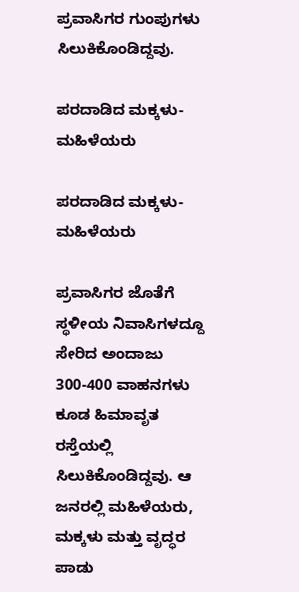ಪ್ರವಾಸಿಗರ ಗುಂಪುಗಳು ಸಿಲುಕಿಕೊಂಡಿದ್ದವು.

ಪರದಾಡಿದ ಮಕ್ಕಳು-ಮಹಿಳೆಯರು

ಪರದಾಡಿದ ಮಕ್ಕಳು-ಮಹಿಳೆಯರು

ಪ್ರವಾಸಿಗರ ಜೊತೆಗೆ ಸ್ಥಳೀಯ ನಿವಾಸಿಗಳದ್ದೂ ಸೇರಿದ ಅಂದಾಜು 300-400 ವಾಹನಗಳು ಕೂಡ ಹಿಮಾವೃತ ರಸ್ತೆಯಲ್ಲಿ ಸಿಲುಕಿಕೊಂಡಿದ್ದವು. ಆ ಜನರಲ್ಲಿ ಮಹಿಳೆಯರು, ಮಕ್ಕಳು ಮತ್ತು ವೃದ್ಧರ ಪಾಡು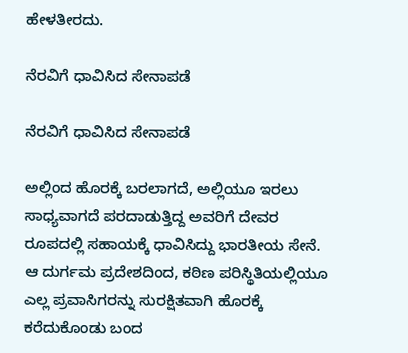ಹೇಳತೀರದು.

ನೆರವಿಗೆ ಧಾವಿಸಿದ ಸೇನಾಪಡೆ

ನೆರವಿಗೆ ಧಾವಿಸಿದ ಸೇನಾಪಡೆ

ಅಲ್ಲಿಂದ ಹೊರಕ್ಕೆ ಬರಲಾಗದೆ, ಅಲ್ಲಿಯೂ ಇರಲು ಸಾಧ್ಯವಾಗದೆ ಪರದಾಡುತ್ತಿದ್ದ ಅವರಿಗೆ ದೇವರ ರೂಪದಲ್ಲಿ ಸಹಾಯಕ್ಕೆ ಧಾವಿಸಿದ್ದು ಭಾರತೀಯ ಸೇನೆ. ಆ ದುರ್ಗಮ ಪ್ರದೇಶದಿಂದ, ಕಠಿಣ ಪರಿಸ್ಥಿತಿಯಲ್ಲಿಯೂ ಎಲ್ಲ ಪ್ರವಾಸಿಗರನ್ನು ಸುರಕ್ಷಿತವಾಗಿ ಹೊರಕ್ಕೆ ಕರೆದುಕೊಂಡು ಬಂದ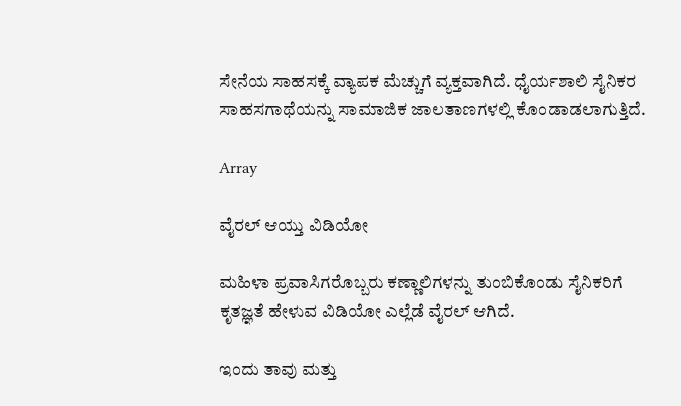ಸೇನೆಯ ಸಾಹಸಕ್ಕೆ ವ್ಯಾಪಕ ಮೆಚ್ಚುಗೆ ವ್ಯಕ್ತವಾಗಿದೆ. ಧೈರ್ಯಶಾಲಿ ಸೈನಿಕರ ಸಾಹಸಗಾಥೆಯನ್ನು ಸಾಮಾಜಿಕ ಜಾಲತಾಣಗಳಲ್ಲಿ ಕೊಂಡಾಡಲಾಗುತ್ತಿದೆ.

Array

ವೈರಲ್ ಆಯ್ತು ವಿಡಿಯೋ

ಮಹಿಳಾ ಪ್ರವಾಸಿಗರೊಬ್ಬರು ಕಣ್ಣಾಲಿಗಳನ್ನು ತುಂಬಿಕೊಂಡು ಸೈನಿಕರಿಗೆ ಕೃತಜ್ಞತೆ ಹೇಳುವ ವಿಡಿಯೋ ಎಲ್ಲೆಡೆ ವೈರಲ್ ಆಗಿದೆ.

ಇಂದು ತಾವು ಮತ್ತು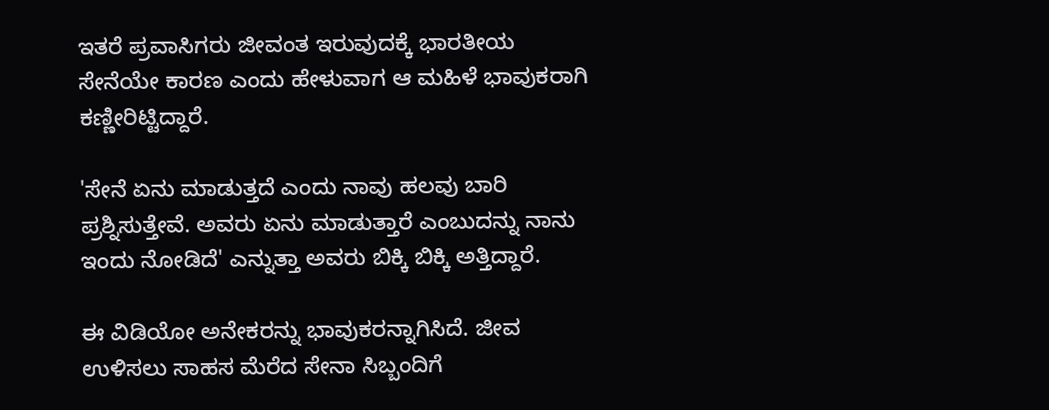ಇತರೆ ಪ್ರವಾಸಿಗರು ಜೀವಂತ ಇರುವುದಕ್ಕೆ ಭಾರತೀಯ ಸೇನೆಯೇ ಕಾರಣ ಎಂದು ಹೇಳುವಾಗ ಆ ಮಹಿಳೆ ಭಾವುಕರಾಗಿ ಕಣ್ಣೀರಿಟ್ಟಿದ್ದಾರೆ.

'ಸೇನೆ ಏನು ಮಾಡುತ್ತದೆ ಎಂದು ನಾವು ಹಲವು ಬಾರಿ ಪ್ರಶ್ನಿಸುತ್ತೇವೆ. ಅವರು ಏನು ಮಾಡುತ್ತಾರೆ ಎಂಬುದನ್ನು ನಾನು ಇಂದು ನೋಡಿದೆ' ಎನ್ನುತ್ತಾ ಅವರು ಬಿಕ್ಕಿ ಬಿಕ್ಕಿ ಅತ್ತಿದ್ದಾರೆ.

ಈ ವಿಡಿಯೋ ಅನೇಕರನ್ನು ಭಾವುಕರನ್ನಾಗಿಸಿದೆ. ಜೀವ ಉಳಿಸಲು ಸಾಹಸ ಮೆರೆದ ಸೇನಾ ಸಿಬ್ಬಂದಿಗೆ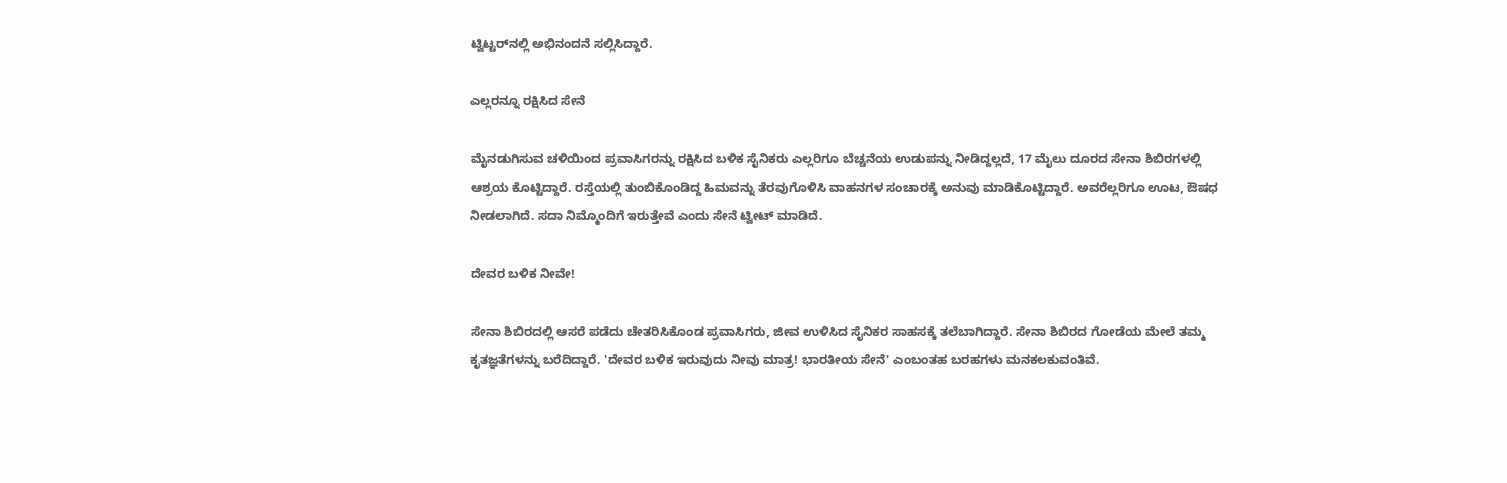ಟ್ವಿಟ್ಟರ್‌ನಲ್ಲಿ ಅಭಿನಂದನೆ ಸಲ್ಲಿಸಿದ್ದಾರೆ.

ಎಲ್ಲರನ್ನೂ ರಕ್ಷಿಸಿದ ಸೇನೆ

ಮೈನಡುಗಿಸುವ ಚಳಿಯಿಂದ ಪ್ರವಾಸಿಗರನ್ನು ರಕ್ಷಿಸಿದ ಬಳಿಕ ಸೈನಿಕರು ಎಲ್ಲರಿಗೂ ಬೆಚ್ಚನೆಯ ಉಡುಪನ್ನು ನೀಡಿದ್ದಲ್ಲದೆ, 17 ಮೈಲು ದೂರದ ಸೇನಾ ಶಿಬಿರಗಳಲ್ಲಿ ಆಶ್ರಯ ಕೊಟ್ಟಿದ್ದಾರೆ. ರಸ್ತೆಯಲ್ಲಿ ತುಂಬಿಕೊಂಡಿದ್ದ ಹಿಮವನ್ನು ತೆರವುಗೊಳಿಸಿ ವಾಹನಗಳ ಸಂಚಾರಕ್ಕೆ ಅನುವು ಮಾಡಿಕೊಟ್ಟಿದ್ದಾರೆ. ಅವರೆಲ್ಲರಿಗೂ ಊಟ, ಔಷಧ ನೀಡಲಾಗಿದೆ. ಸದಾ ನಿಮ್ಮೊಂದಿಗೆ ಇರುತ್ತೇವೆ ಎಂದು ಸೇನೆ ಟ್ವೀಟ್ ಮಾಡಿದೆ.

ದೇವರ ಬಳಿಕ ನೀವೇ!

ಸೇನಾ ಶಿಬಿರದಲ್ಲಿ ಆಸರೆ ಪಡೆದು ಚೇತರಿಸಿಕೊಂಡ ಪ್ರವಾಸಿಗರು, ಜೀವ ಉಳಿಸಿದ ಸೈನಿಕರ ಸಾಹಸಕ್ಕೆ ತಲೆಬಾಗಿದ್ದಾರೆ. ಸೇನಾ ಶಿಬಿರದ ಗೋಡೆಯ ಮೇಲೆ ತಮ್ಮ ಕೃತಜ್ಞತೆಗಳನ್ನು ಬರೆದಿದ್ದಾರೆ. 'ದೇವರ ಬಳಿಕ ಇರುವುದು ನೀವು ಮಾತ್ರ! ಭಾರತೀಯ ಸೇನೆ' ಎಂಬಂತಹ ಬರಹಗಳು ಮನಕಲಕುವಂತಿವೆ.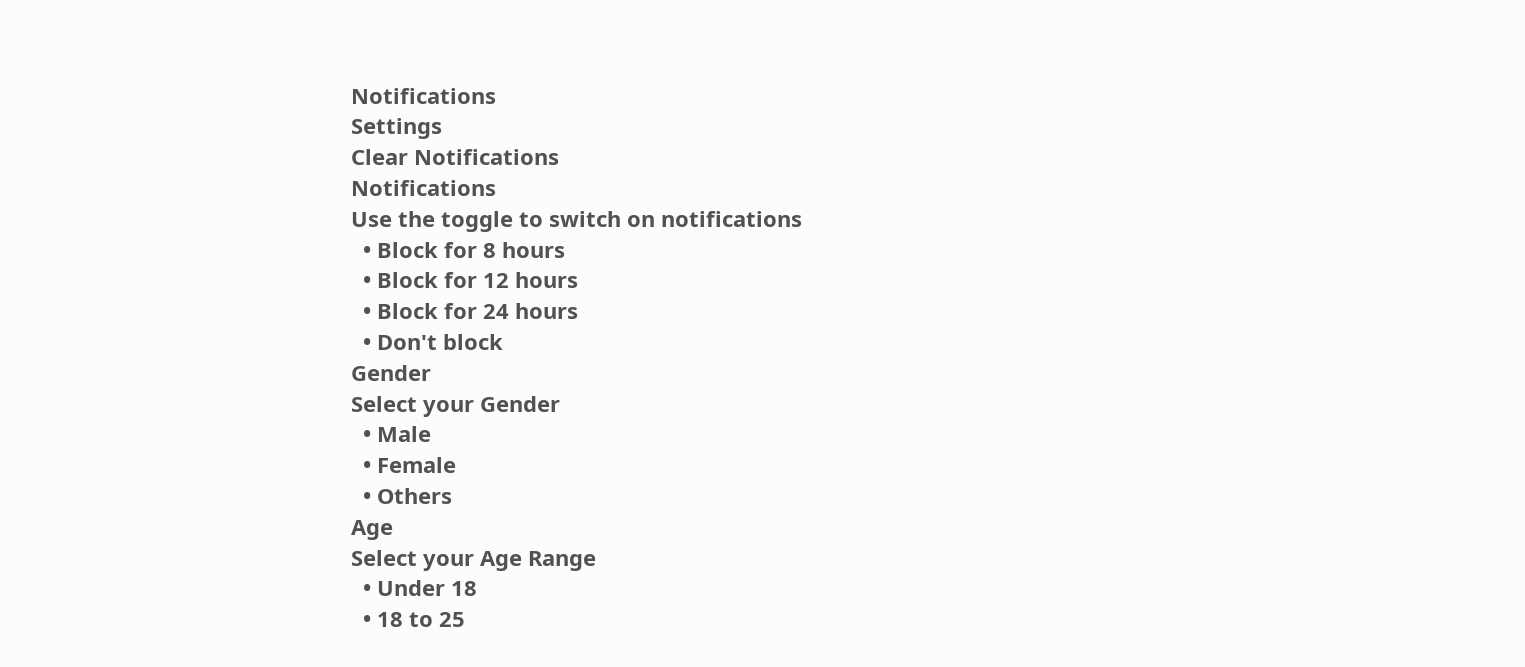Notifications
Settings
Clear Notifications
Notifications
Use the toggle to switch on notifications
  • Block for 8 hours
  • Block for 12 hours
  • Block for 24 hours
  • Don't block
Gender
Select your Gender
  • Male
  • Female
  • Others
Age
Select your Age Range
  • Under 18
  • 18 to 25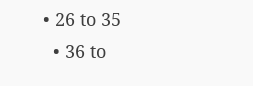• 26 to 35
  • 36 to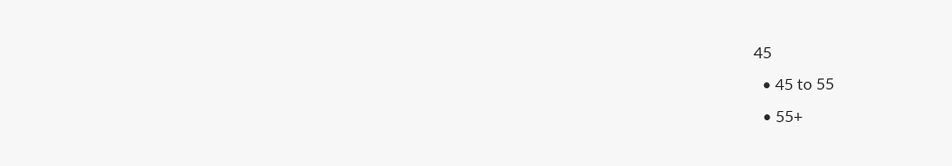45
  • 45 to 55
  • 55+